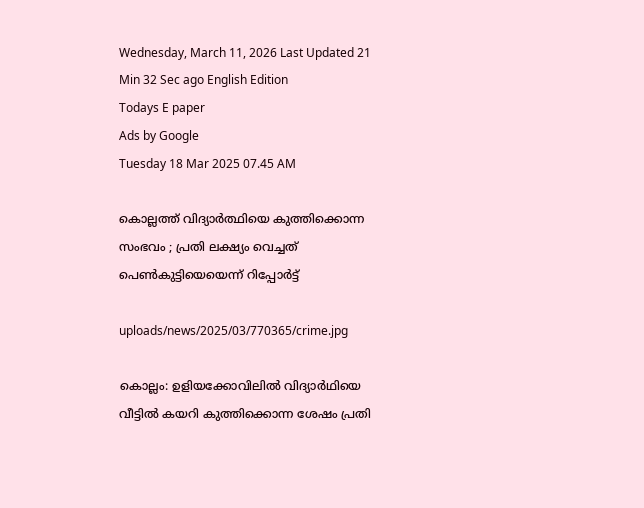Wednesday, March 11, 2026 Last Updated 21 Min 32 Sec ago English Edition
Todays E paper
Ads by Google
Tuesday 18 Mar 2025 07.45 AM

കൊല്ലത്ത് വിദ്യാര്‍ത്ഥിയെ കുത്തിക്കൊന്ന സംഭവം ; പ്രതി ലക്ഷ്യം വെച്ചത് പെണ്‍കുട്ടിയെയെന്ന് റിപ്പോര്‍ട്ട്

uploads/news/2025/03/770365/crime.jpg

കൊല്ലം: ഉളിയക്കോവിലില്‍ വിദ്യാര്‍ഥിയെ വീട്ടില്‍ കയറി കുത്തിക്കൊന്ന ശേഷം പ്രതി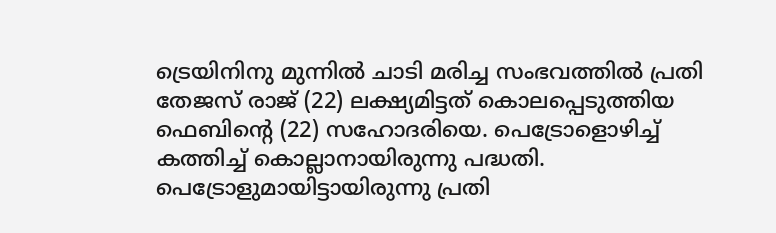ട്രെയിനിനു മുന്നില്‍ ചാടി മരിച്ച സംഭവത്തില്‍ പ്രതി തേജസ് രാജ് (22) ലക്ഷ്യമിട്ടത് കൊലപ്പെടുത്തിയ ഫെബിന്റെ (22) സഹോദരിയെ. പെട്രോളൊഴിച്ച് കത്തിച്ച് കൊല്ലാനായിരുന്നു പദ്ധതി. പെട്രോളുമായിട്ടായിരുന്നു പ്രതി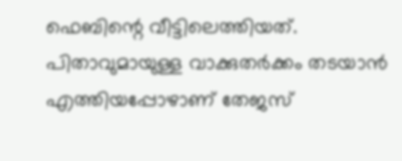ഫെബിന്റെ വീട്ടിലെത്തിയത്. പിതാവുമായുള്ള വാക്കുതര്‍ക്കം തടയാന്‍ എത്തിയപ്പോഴാണ് തേജസ്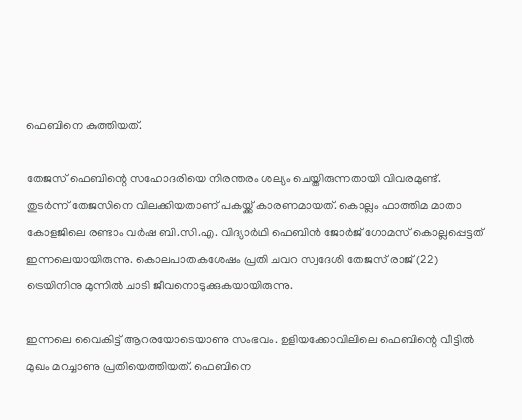ഫെബിനെ കുത്തിയത്.

തേജസ് ഫെബിന്റെ സഹോദരിയെ നിരന്തരം ശല്യം ചെയ്തിരുന്നതായി വിവരമുണ്ട്. തുടര്‍ന്ന് തേജസിനെ വിലക്കിയതാണ് പകയ്ക്ക് കാരണമായത്. കൊല്ലം ഫാത്തിമ മാതാ കോളജിലെ രണ്ടാം വര്‍ഷ ബി.സി.എ. വിദ്യാര്‍ഥി ഫെബിന്‍ ജോര്‍ജ് ഗോമസ് കൊല്ലപ്പെട്ടത് ഇന്നലെയായിരുന്നു. കൊലപാതകശേഷം പ്രതി ചവറ സ്വദേശി തേജസ് രാജ് (22) ട്രെയിനിനു മുന്നില്‍ ചാടി ജീവനൊടുക്കുകയായിരുന്നു.

ഇന്നലെ വൈകിട്ട് ആറരയോടെയാണു സംഭവം. ഉളിയക്കോവിലിലെ ഫെബിന്റെ വീട്ടില്‍ മുഖം മറച്ചാണു പ്രതിയെത്തിയത്. ഫെബിനെ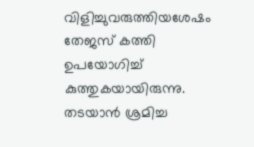വിളിച്ചുവരുത്തിയശേഷം തേജസ് കത്തി ഉപയോഗിച്ച് കുത്തുകയായിരുന്നു. തടയാന്‍ ശ്രമിച്ച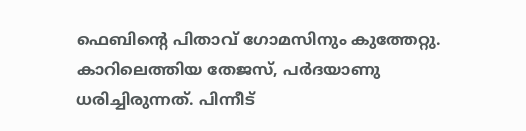ഫെബിന്റെ പിതാവ് ഗോമസിനും കുത്തേറ്റു. കാറിലെത്തിയ തേജസ്, പര്‍ദയാണു ധരിച്ചിരുന്നത്. പിന്നീട്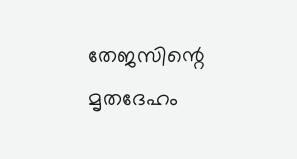തേജസിന്റെ മൃതദേഹം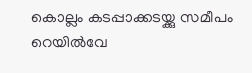കൊല്ലം കടപ്പാക്കടയ്ക്കു സമീപം റെയില്‍വേ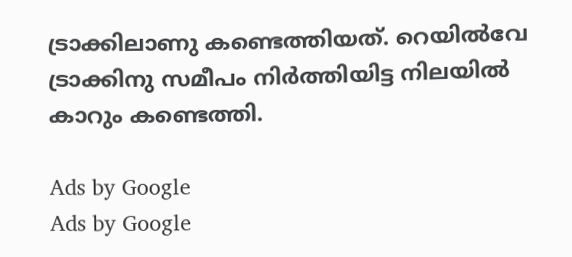ട്രാക്കിലാണു കണ്ടെത്തിയത്. റെയില്‍വേ ട്രാക്കിനു സമീപം നിര്‍ത്തിയിട്ട നിലയില്‍ കാറും കണ്ടെത്തി.

Ads by Google
Ads by Google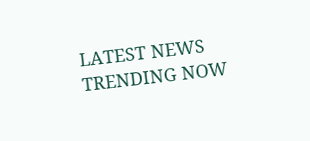LATEST NEWS
TRENDING NOW